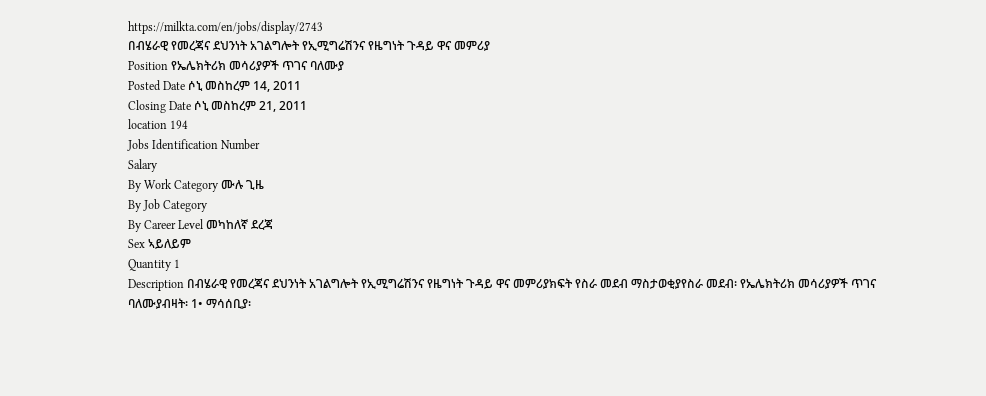https://milkta.com/en/jobs/display/2743
በብሄራዊ የመረጃና ደህንነት አገልግሎት የኢሚግሬሽንና የዜግነት ጉዳይ ዋና መምሪያ
Position የኤሌክትሪክ መሳሪያዎች ጥገና ባለሙያ
Posted Date ሶኒ መስከረም 14, 2011
Closing Date ሶኒ መስከረም 21, 2011
location 194
Jobs Identification Number
Salary
By Work Category ሙሉ ጊዜ
By Job Category
By Career Level መካከለኛ ደረጃ
Sex ኣይለይም
Quantity 1
Description በብሄራዊ የመረጃና ደህንነት አገልግሎት የኢሚግሬሽንና የዜግነት ጉዳይ ዋና መምሪያክፍት የስራ መደብ ማስታወቂያየስራ መደብ፡ የኤሌክትሪክ መሳሪያዎች ጥገና ባለሙያብዛት፡ 1• ማሳሰቢያ፡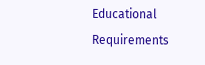Educational Requirements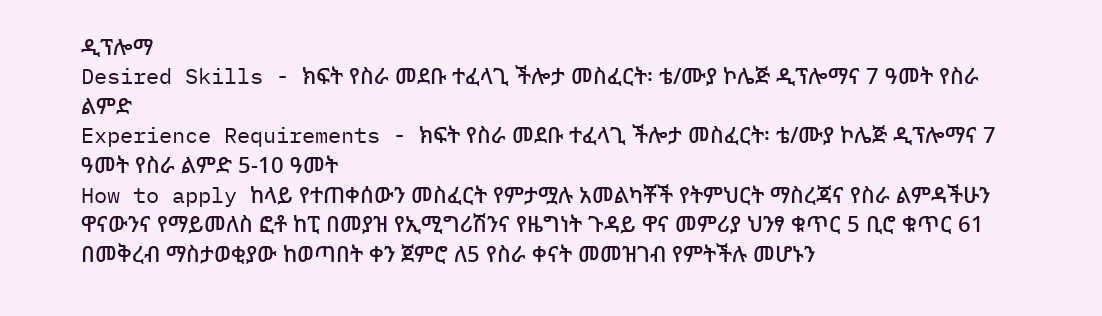ዲፕሎማ
Desired Skills - ክፍት የስራ መደቡ ተፈላጊ ችሎታ መስፈርት፡ ቴ/ሙያ ኮሌጅ ዲፕሎማና 7 ዓመት የስራ ልምድ
Experience Requirements - ክፍት የስራ መደቡ ተፈላጊ ችሎታ መስፈርት፡ ቴ/ሙያ ኮሌጅ ዲፕሎማና 7 ዓመት የስራ ልምድ 5-10 ዓመት
How to apply ከላይ የተጠቀሰውን መስፈርት የምታሟሉ አመልካቾች የትምህርት ማስረጃና የስራ ልምዳችሁን ዋናውንና የማይመለስ ፎቶ ከፒ በመያዝ የኢሚግሪሽንና የዜግነት ጉዳይ ዋና መምሪያ ህንፃ ቁጥር 5 ቢሮ ቁጥር 61 በመቅረብ ማስታወቂያው ከወጣበት ቀን ጀምሮ ለ5 የስራ ቀናት መመዝገብ የምትችሉ መሆኑን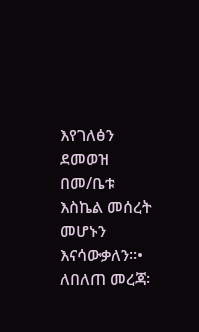እየገለፅን ደመወዝ በመ/ቤቱ እስኬል መሰረት መሆኑን እናሳውቃለን፡፡• ለበለጠ መረጃ፡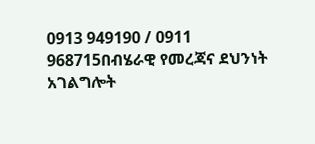0913 949190 / 0911 968715በብሄራዊ የመረጃና ደህንነት አገልግሎት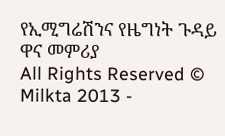የኢሚግሬሽንና የዜግነት ጉዳይ ዋና መምሪያ
All Rights Reserved © Milkta 2013 -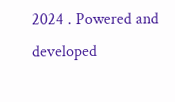2024 . Powered and developed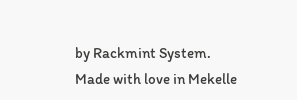by Rackmint System. Made with love in Mekelle